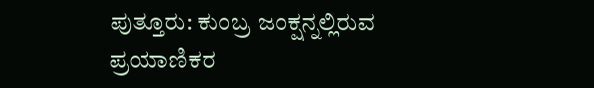ಪುತ್ತೂರು: ಕುಂಬ್ರ ಜಂಕ್ಷನ್ನಲ್ಲಿರುವ ಪ್ರಯಾಣಿಕರ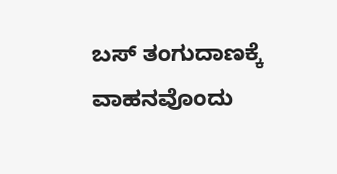ಬಸ್ ತಂಗುದಾಣಕ್ಕೆ ವಾಹನವೊಂದು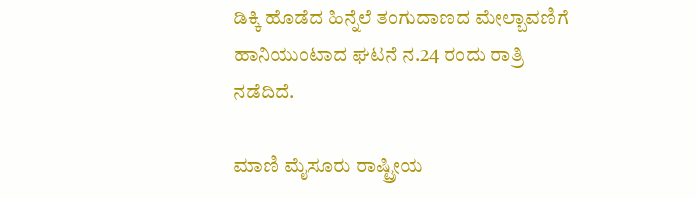ಡಿಕ್ಕಿ ಹೊಡೆದ ಹಿನ್ನೆಲೆ ತಂಗುದಾಣದ ಮೇಲ್ಬಾವಣಿಗೆ ಹಾನಿಯುಂಟಾದ ಘಟನೆ ನ.24 ರಂದು ರಾತ್ರಿ ನಡೆದಿದೆ.

ಮಾಣಿ ಮೈಸೂರು ರಾಷ್ಟ್ರೀಯ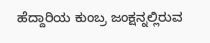ಹೆದ್ದಾರಿಯ ಕುಂಬ್ರ ಜಂಕ್ಷನ್ನಲ್ಲಿರುವ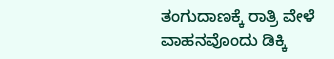ತಂಗುದಾಣಕ್ಕೆ ರಾತ್ರಿ ವೇಳೆ ವಾಹನವೊಂದು ಡಿಕ್ಕಿ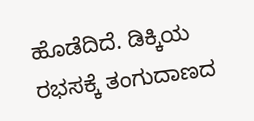ಹೊಡೆದಿದೆ. ಡಿಕ್ಕಿಯ ರಭಸಕ್ಕೆ ತಂಗುದಾಣದ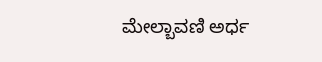ಮೇಲ್ಬಾವಣಿ ಅರ್ಧ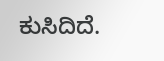ಕುಸಿದಿದೆ.